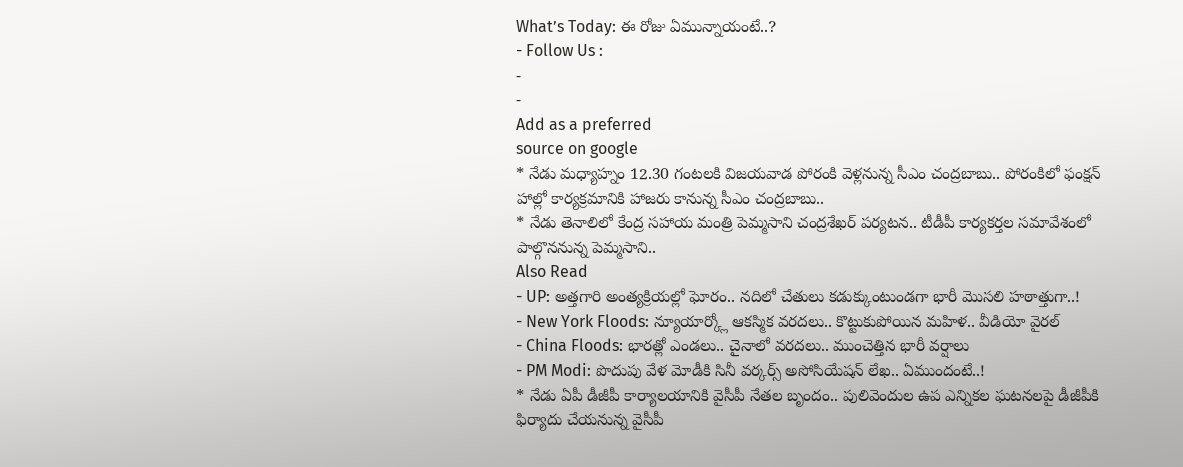What’s Today: ఈ రోజు ఏమున్నాయంటే..?
- Follow Us :
-
-
Add as a preferred
source on google
* నేడు మధ్యాహ్నం 12.30 గంటలకి విజయవాడ పోరంకి వెళ్లనున్న సీఎం చంద్రబాబు.. పోరంకిలో ఫంక్షన్ హాల్లో కార్యక్రమానికి హాజరు కానున్న సీఎం చంద్రబాబు..
* నేడు తెనాలిలో కేంద్ర సహాయ మంత్రి పెమ్మసాని చంద్రశేఖర్ పర్యటన.. టీడీపీ కార్యకర్తల సమావేశంలో పాల్గొననున్న పెమ్మసాని..
Also Read
- UP: అత్తగారి అంత్యక్రియల్లో ఘోరం.. నదిలో చేతులు కడుక్కుంటుండగా భారీ మొసలి హఠాత్తుగా..!
- New York Floods: న్యూయార్క్లో ఆకస్మిక వరదలు.. కొట్టుకుపోయిన మహిళ.. వీడియో వైరల్
- China Floods: భారత్లో ఎండలు.. చైనాలో వరదలు.. ముంచెత్తిన భారీ వర్షాలు
- PM Modi: పొదుపు వేళ మోడీకి సినీ వర్కర్స్ అసోసియేషన్ లేఖ.. ఏముందంటే..!
* నేడు ఏపీ డీజీపీ కార్యాలయానికి వైసీపీ నేతల బృందం.. పులివెందుల ఉప ఎన్నికల ఘటనలపై డీజీపీకి ఫిర్యాదు చేయనున్న వైసీపీ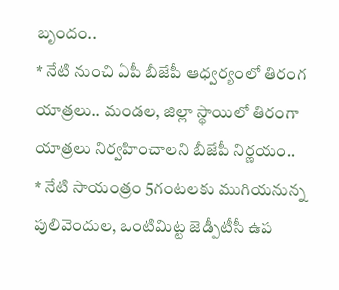బృందం..
* నేటి నుంచి ఏపీ బీజేపీ ఆధ్వర్యంలో తిరంగ యాత్రలు.. మండల, జిల్లా స్థాయిలో తిరంగా యాత్రలు నిర్వహించాలని బీజేపీ నిర్ణయం..
* నేటి సాయంత్రం 5గంటలకు ముగియనున్న పులివెందుల, ఒంటిమిట్ట జెడ్పీటీసీ ఉప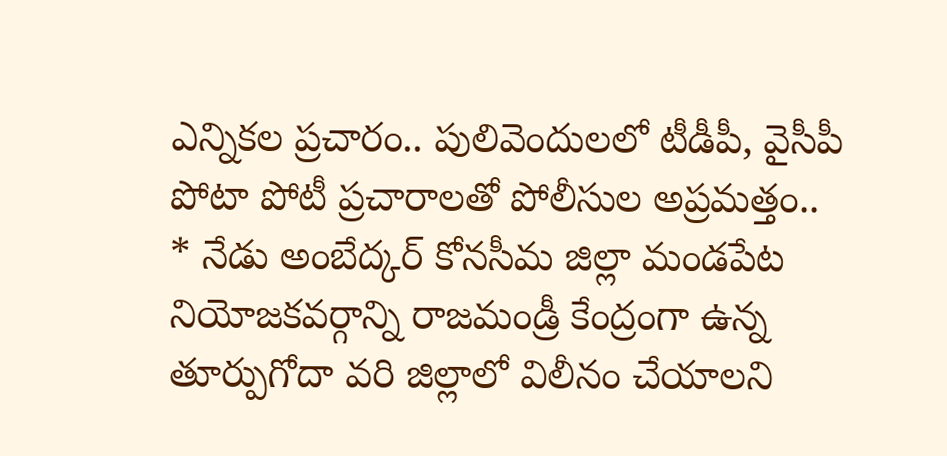ఎన్నికల ప్రచారం.. పులివెందులలో టీడీపీ, వైసీపీ పోటా పోటీ ప్రచారాలతో పోలీసుల అప్రమత్తం..
* నేడు అంబేద్కర్ కోనసీమ జిల్లా మండపేట నియోజకవర్గాన్ని రాజమండ్రీ కేంద్రంగా ఉన్న తూర్పుగోదా వరి జిల్లాలో విలీనం చేయాలని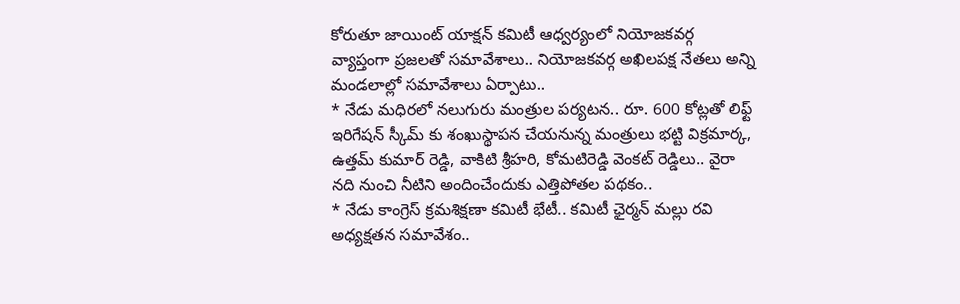కోరుతూ జాయింట్ యాక్షన్ కమిటీ ఆధ్వర్యంలో నియోజకవర్గ వ్యాప్తంగా ప్రజలతో సమావేశాలు.. నియోజకవర్గ అఖిలపక్ష నేతలు అన్ని మండలాల్లో సమావేశాలు ఏర్పాటు..
* నేడు మధిరలో నలుగురు మంత్రుల పర్యటన.. రూ. 600 కోట్లతో లిఫ్ట్ ఇరిగేషన్ స్కీమ్ కు శంఖుస్థాపన చేయనున్న మంత్రులు భట్టి విక్రమార్క, ఉత్తమ్ కుమార్ రెడ్డి, వాకిటి శ్రీహరి, కోమటిరెడ్డి వెంకట్ రెడ్డిలు.. వైరా నది నుంచి నీటిని అందించేందుకు ఎత్తిపోతల పథకం..
* నేడు కాంగ్రెస్ క్రమశిక్షణా కమిటీ భేటీ.. కమిటీ ఛైర్మన్ మల్లు రవి అధ్యక్షతన సమావేశం..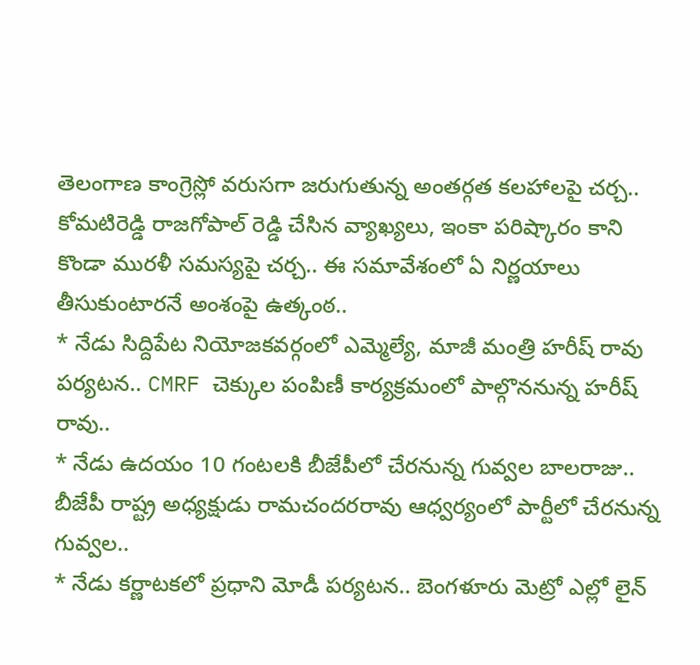తెలంగాణ కాంగ్రెస్లో వరుసగా జరుగుతున్న అంతర్గత కలహాలపై చర్చ.. కోమటిరెడ్డి రాజగోపాల్ రెడ్డి చేసిన వ్యాఖ్యలు, ఇంకా పరిష్కారం కాని కొండా మురళీ సమస్యపై చర్చ.. ఈ సమావేశంలో ఏ నిర్ణయాలు తీసుకుంటారనే అంశంపై ఉత్కంఠ..
* నేడు సిద్దిపేట నియోజకవర్గంలో ఎమ్మెల్యే, మాజీ మంత్రి హరీష్ రావు పర్యటన.. CMRF చెక్కుల పంపిణీ కార్యక్రమంలో పాల్గొననున్న హరీష్ రావు..
* నేడు ఉదయం 10 గంటలకి బీజేపీలో చేరనున్న గువ్వల బాలరాజు.. బీజేపీ రాష్ట్ర అధ్యక్షుడు రామచందరరావు ఆధ్వర్యంలో పార్టీలో చేరనున్న గువ్వల..
* నేడు కర్ణాటకలో ప్రధాని మోడీ పర్యటన.. బెంగళూరు మెట్రో ఎల్లో లైన్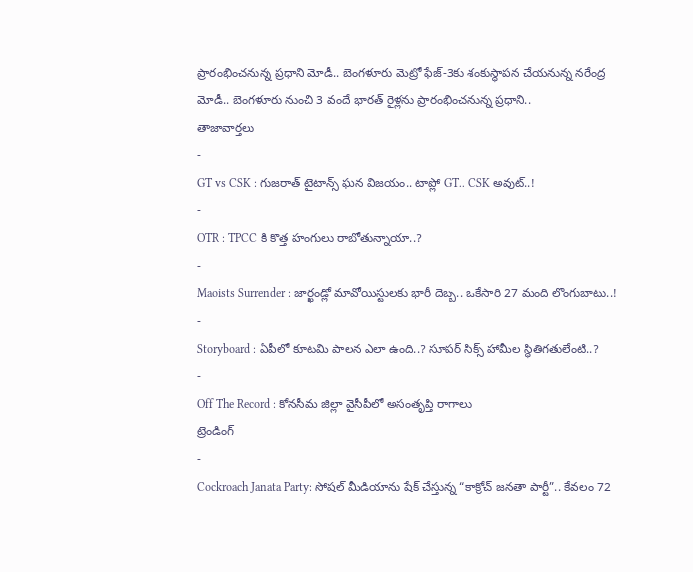ప్రారంభించనున్న ప్రధాని మోడీ.. బెంగళూరు మెట్రో ఫేజ్-3కు శంకుస్థాపన చేయనున్న నరేంద్ర మోడీ.. బెంగళూరు నుంచి 3 వందే భారత్ రైళ్లను ప్రారంభించనున్న ప్రధాని..
తాజావార్తలు
-
GT vs CSK : గుజరాత్ టైటాన్స్ ఘన విజయం.. టాప్లో GT.. CSK అవుట్..!
-
OTR : TPCC కి కొత్త హంగులు రాబోతున్నాయా..?
-
Maoists Surrender : జార్ఖండ్లో మావోయిస్టులకు భారీ దెబ్బ.. ఒకేసారి 27 మంది లొంగుబాటు..!
-
Storyboard : ఏపీలో కూటమి పాలన ఎలా ఉంది..? సూపర్ సిక్స్ హామీల స్థితిగతులేంటి..?
-
Off The Record : కోనసీమ జిల్లా వైసీపీలో అసంతృప్తి రాగాలు
ట్రెండింగ్
-
Cockroach Janata Party: సోషల్ మీడియాను షేక్ చేస్తున్న “కాక్రోచ్ జనతా పార్టీ”.. కేవలం 72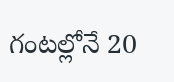గంటల్లోనే 20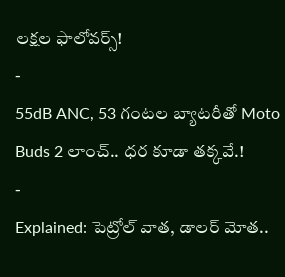లక్షల ఫాలోవర్స్!
-
55dB ANC, 53 గంటల బ్యాటరీతో Moto Buds 2 లాంచ్.. ధర కూడా తక్కవే.!
-
Explained: పెట్రోల్ వాత, డాలర్ మోత..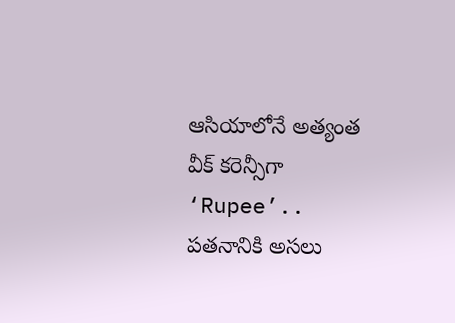ఆసియాలోనే అత్యంత వీక్ కరెన్సీగా ‘Rupee’.. పతనానికి అసలు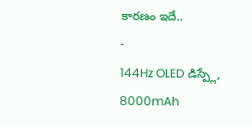కారణం ఇదే..
-
144Hz OLED డిస్ప్లే, 8000mAh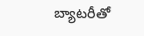బ్యాటరీతో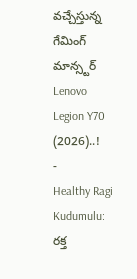వచ్చేస్తున్న గేమింగ్ మాన్స్టర్ Lenovo Legion Y70 (2026)..!
-
Healthy Ragi Kudumulu: రక్త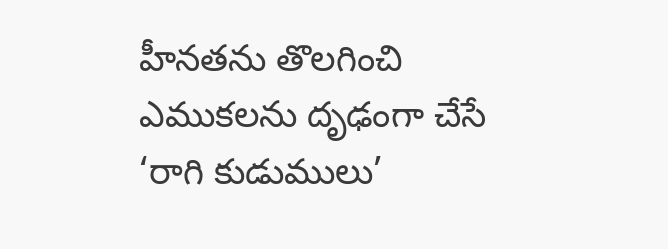హీనతను తొలగించి ఎముకలను దృఢంగా చేసే ‘రాగి కుడుములు’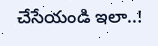చేసేయండి ఇలా..!